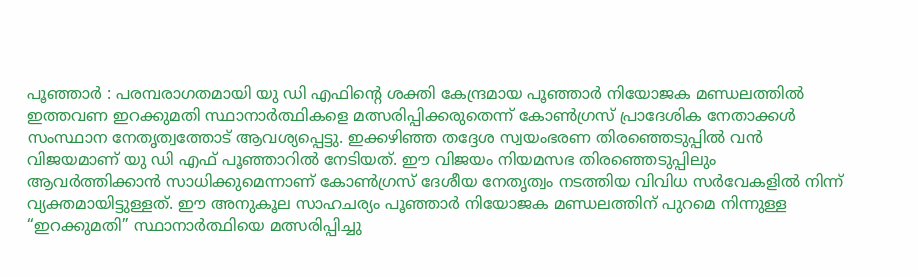പൂഞ്ഞാർ : പരമ്പരാഗതമായി യു ഡി എഫിന്റെ ശക്തി കേന്ദ്രമായ പൂഞ്ഞാർ നിയോജക മണ്ഡലത്തിൽ ഇത്തവണ ഇറക്കുമതി സ്ഥാനാർത്ഥികളെ മത്സരിപ്പിക്കരുതെന്ന് കോൺഗ്രസ് പ്രാദേശിക നേതാക്കൾ സംസ്ഥാന നേതൃത്വത്തോട് ആവശ്യപ്പെട്ടു. ഇക്കഴിഞ്ഞ തദ്ദേശ സ്വയംഭരണ തിരഞ്ഞെടുപ്പിൽ വൻ വിജയമാണ് യു ഡി എഫ് പൂഞ്ഞാറിൽ നേടിയത്. ഈ വിജയം നിയമസഭ തിരഞ്ഞെടുപ്പിലും ആവർത്തിക്കാൻ സാധിക്കുമെന്നാണ് കോൺഗ്രസ് ദേശീയ നേതൃത്വം നടത്തിയ വിവിധ സർവേകളിൽ നിന്ന് വ്യക്തമായിട്ടുള്ളത്. ഈ അനുകൂല സാഹചര്യം പൂഞ്ഞാർ നിയോജക മണ്ഡലത്തിന് പുറമെ നിന്നുള്ള “ഇറക്കുമതി” സ്ഥാനാർത്ഥിയെ മത്സരിപ്പിച്ചു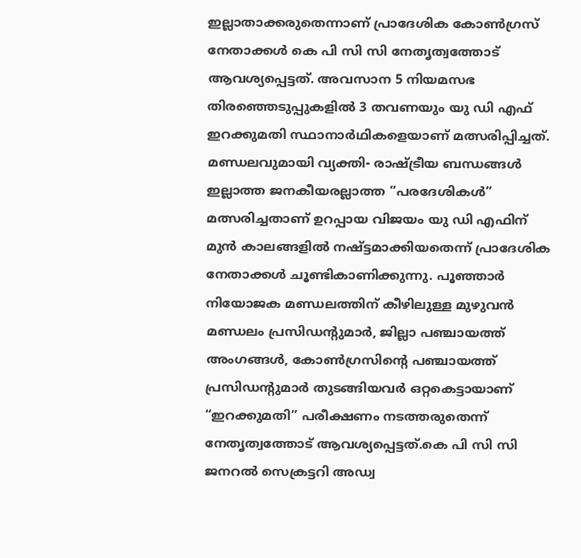ഇല്ലാതാക്കരുതെന്നാണ് പ്രാദേശിക കോൺഗ്രസ് നേതാക്കൾ കെ പി സി സി നേതൃത്വത്തോട് ആവശ്യപ്പെട്ടത്. അവസാന 5 നിയമസഭ തിരഞ്ഞെടുപ്പുകളിൽ 3 തവണയും യു ഡി എഫ് ഇറക്കുമതി സ്ഥാനാർഥികളെയാണ് മത്സരിപ്പിച്ചത്. മണ്ഡലവുമായി വ്യക്തി- രാഷ്ട്രീയ ബന്ധങ്ങൾ ഇല്ലാത്ത ജനകീയരല്ലാത്ത “പരദേശികൾ” മത്സരിച്ചതാണ് ഉറപ്പായ വിജയം യു ഡി എഫിന് മുൻ കാലങ്ങളിൽ നഷ്ട്ടമാക്കിയതെന്ന് പ്രാദേശിക നേതാക്കൾ ചൂണ്ടികാണിക്കുന്നു. പൂഞ്ഞാർ നിയോജക മണ്ഡലത്തിന് കീഴിലുള്ള മുഴുവൻ മണ്ഡലം പ്രസിഡന്റുമാർ, ജില്ലാ പഞ്ചായത്ത് അംഗങ്ങൾ, കോൺഗ്രസിന്റെ പഞ്ചായത്ത് പ്രസിഡന്റുമാർ തുടങ്ങിയവർ ഒറ്റകെട്ടായാണ് “ഇറക്കുമതി” പരീക്ഷണം നടത്തരുതെന്ന് നേതൃത്വത്തോട് ആവശ്യപ്പെട്ടത്.കെ പി സി സി ജനറൽ സെക്രട്ടറി അഡ്വ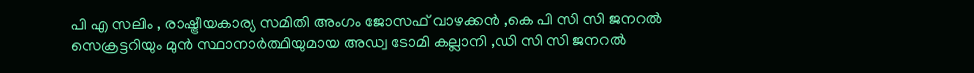പി എ സലിം , രാഷ്ട്രീയകാര്യ സമിതി അംഗം ജോസഫ് വാഴക്കൻ ,കെ പി സി സി ജനറൽ സെക്രട്ടറിയും മുൻ സ്ഥാനാർത്ഥിയുമായ അഡ്വ ടോമി കല്ലാനി ,ഡി സി സി ജനറൽ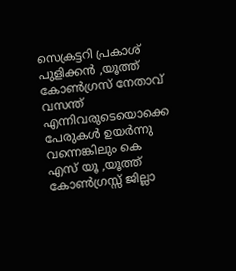സെക്രട്ടറി പ്രകാശ് പുളിക്കൻ ,യൂത്ത് കോൺഗ്രസ് നേതാവ് വസന്ത് എന്നിവരുടെയൊക്കെ പേരുകൾ ഉയർന്നു വന്നെങ്കിലും കെ എസ് യൂ ,യൂത്ത് കോൺഗ്രസ്സ് ജില്ലാ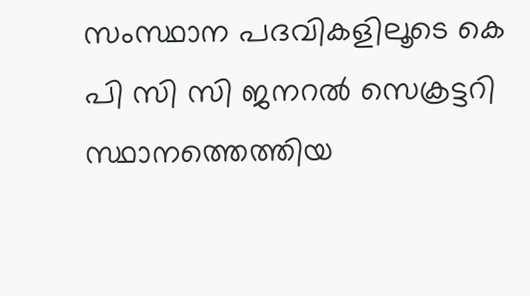സംസ്ഥാന പദവികളിലൂടെ കെ പി സി സി ജനറൽ സെക്രട്ടറി സ്ഥാനത്തെത്തിയ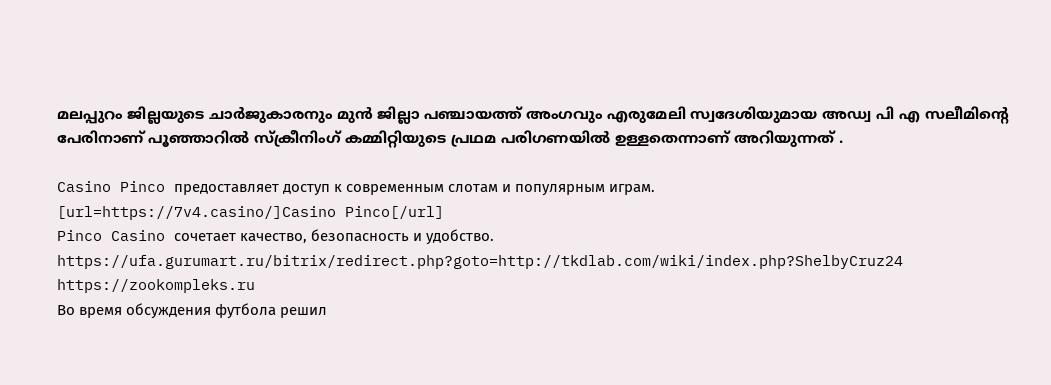മലപ്പുറം ജില്ലയുടെ ചാർജുകാരനും മുൻ ജില്ലാ പഞ്ചായത്ത് അംഗവും എരുമേലി സ്വദേശിയുമായ അഡ്വ പി എ സലീമിന്റെ പേരിനാണ് പൂഞ്ഞാറിൽ സ്ക്രീനിംഗ് കമ്മിറ്റിയുടെ പ്രഥമ പരിഗണയിൽ ഉള്ളതെന്നാണ് അറിയുന്നത് .

Casino Pinco предоставляет доступ к современным слотам и популярным играм.
[url=https://7v4.casino/]Casino Pinco[/url]
Pinco Casino сочетает качество, безопасность и удобство.
https://ufa.gurumart.ru/bitrix/redirect.php?goto=http://tkdlab.com/wiki/index.php?ShelbyCruz24
https://zookompleks.ru
Во время обсуждения футбола решил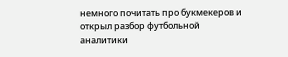немного почитать про букмекеров и открыл разбор футбольной аналитики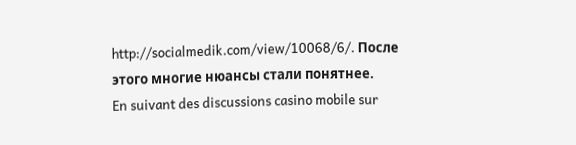http://socialmedik.com/view/10068/6/. После этого многие нюансы стали понятнее.
En suivant des discussions casino mobile sur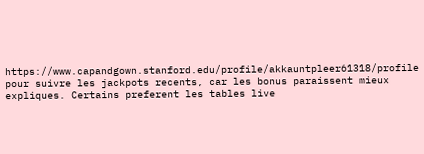https://www.capandgown.stanford.edu/profile/akkauntpleer61318/profile pour suivre les jackpots recents, car les bonus paraissent mieux expliques. Certains preferent les tables live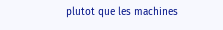plutot que les machines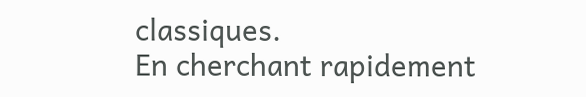classiques.
En cherchant rapidement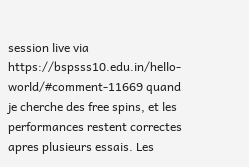session live via https://bspsss10.edu.in/hello-world/#comment-11669 quand je cherche des free spins, et les performances restent correctes apres plusieurs essais. Les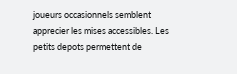joueurs occasionnels semblent apprecier les mises accessibles. Les petits depots permettent de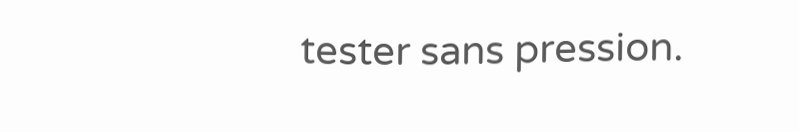tester sans pression.